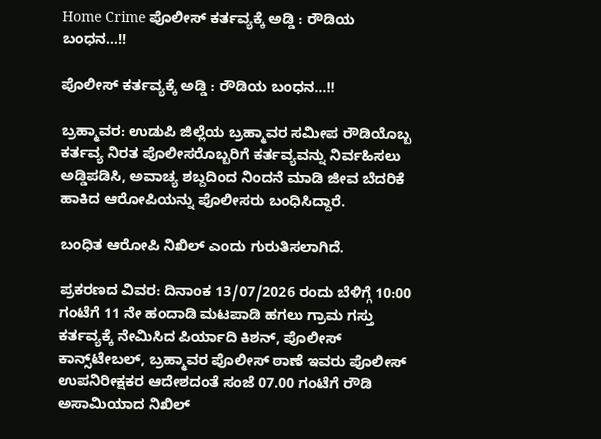Home Crime ಪೊಲೀಸ್ ಕರ್ತವ್ಯಕ್ಕೆ ಅಡ್ಡಿ : ರೌಡಿಯ ಬಂಧನ…!!

ಪೊಲೀಸ್ ಕರ್ತವ್ಯಕ್ಕೆ ಅಡ್ಡಿ : ರೌಡಿಯ ಬಂಧನ…!!

ಬ್ರಹ್ಮಾವರ: ಉಡುಪಿ ಜಿಲ್ಲೆಯ ಬ್ರಹ್ಮಾವರ ಸಮೀಪ ರೌಡಿಯೊಬ್ಬ ಕರ್ತವ್ಯ ನಿರತ ಪೊಲೀಸರೊಬ್ಬರಿಗೆ ಕರ್ತವ್ಯವನ್ನು ನಿರ್ವಹಿಸಲು ಅಡ್ಡಿಪಡಿಸಿ, ಅವಾಚ್ಯ ಶಬ್ದದಿಂದ ನಿಂದನೆ ಮಾಡಿ ಜೀವ ಬೆದರಿಕೆ ಹಾಕಿದ ಆರೋಪಿಯನ್ನು ಪೊಲೀಸರು ‌ಬಂಧಿಸಿದ್ದಾರೆ.

ಬಂಧಿತ ಆರೋಪಿ ನಿಖಿಲ್ ಎಂದು ಗುರುತಿಸಲಾಗಿದೆ.

ಪ್ರಕರಣದ ವಿವರ: ದಿನಾಂಕ 13/07/2026 ರಂದು ಬೆಳಿಗ್ಗೆ 10:00 ಗಂಟೆಗೆ 11 ನೇ ಹಂದಾಡಿ ಮಟಪಾಡಿ ಹಗಲು ಗ್ರಾಮ ಗಸ್ತು ಕರ್ತವ್ಯಕ್ಕೆ ನೇಮಿಸಿದ ಪಿರ್ಯಾದಿ ಕಿಶನ್‌, ಪೊಲೀಸ್‌ ಕಾನ್ಸ್‌ಟೇಬಲ್‌, ಬ್ರಹ್ಮಾವರ ಪೊಲೀಸ್‌ ಠಾಣೆ ಇವರು ಪೊಲೀಸ್‌ ಉಪನಿರೀಕ್ಷಕರ ಆದೇಶದಂತೆ ಸಂಜೆ 07.00 ಗಂಟೆಗೆ ರೌಡಿ ಅಸಾಮಿಯಾದ ನಿಖಿಲ್‌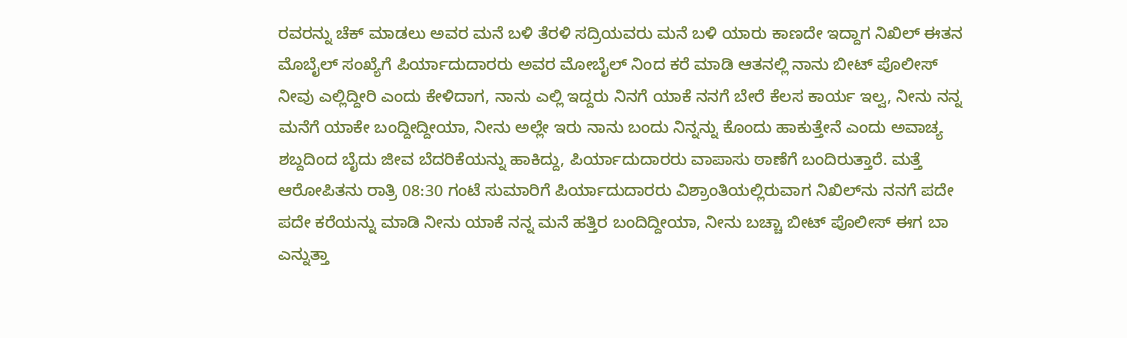ರವರನ್ನು ಚೆಕ್‌ ಮಾಡಲು ಅವರ ಮನೆ ಬಳಿ ತೆರಳಿ ಸದ್ರಿಯವರು ಮನೆ ಬಳಿ ಯಾರು ಕಾಣದೇ ಇದ್ದಾಗ ನಿಖಿಲ್‌ ಈತನ ಮೊಬೈಲ್‌ ಸಂಖ್ಯೆಗೆ ಪಿರ್ಯಾದುದಾರರು ಅವರ ಮೋಬೈಲ್‌ ನಿಂದ ಕರೆ ಮಾಡಿ ಆತನಲ್ಲಿ ನಾನು ಬೀಟ್‌ ಪೊಲೀಸ್‌ ನೀವು ಎಲ್ಲಿದ್ದೀರಿ ಎಂದು ಕೇಳಿದಾಗ, ನಾನು ಎಲ್ಲಿ ಇದ್ದರು ನಿನಗೆ ಯಾಕೆ ನನಗೆ ಬೇರೆ ಕೆಲಸ ಕಾರ್ಯ ಇಲ್ವ, ನೀನು ನನ್ನ ಮನೆಗೆ ಯಾಕೇ ಬಂದ್ದೀದ್ದೀಯಾ, ನೀನು ಅಲ್ಲೇ ಇರು ನಾನು ಬಂದು ನಿನ್ನನ್ನು ಕೊಂದು ಹಾಕುತ್ತೇನೆ ಎಂದು ಅವಾಚ್ಯ ಶಬ್ದದಿಂದ ಬೈದು ಜೀವ ಬೆದರಿಕೆಯನ್ನು ಹಾಕಿದ್ದು, ಪಿರ್ಯಾದುದಾರರು ವಾಪಾಸು ಠಾಣೆಗೆ ಬಂದಿರುತ್ತಾರೆ. ಮತ್ತೆ ಆರೋಪಿತನು ರಾತ್ರಿ 08:30 ಗಂಟೆ ಸುಮಾರಿಗೆ ಪಿರ್ಯಾದುದಾರರು ವಿಶ್ರಾಂತಿಯಲ್ಲಿರುವಾಗ ನಿಖಿಲ್‌ನು ನನಗೆ ಪದೇ ಪದೇ ಕರೆಯನ್ನು ಮಾಡಿ ನೀನು ಯಾಕೆ ನನ್ನ ಮನೆ ಹತ್ತಿರ ಬಂದಿದ್ದೀಯಾ, ನೀನು ಬಚ್ಚಾ ಬೀಟ್‌ ಪೊಲೀಸ್‌ ಈಗ ಬಾ ಎನ್ನುತ್ತಾ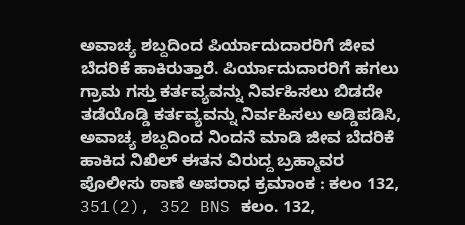ಅವಾಚ್ಯ ಶಬ್ದದಿಂದ ಪಿರ್ಯಾದುದಾರರಿಗೆ ಜೀವ ಬೆದರಿಕೆ ಹಾಕಿರುತ್ತಾರೆ. ಪಿರ್ಯಾದುದಾರರಿಗೆ ಹಗಲು ಗ್ರಾಮ ಗಸ್ತು ಕರ್ತವ್ಯವನ್ನು ನಿರ್ವಹಿಸಲು ಬಿಡದೇ ತಡೆಯೊಡ್ಡಿ ಕರ್ತವ್ಯವನ್ನು ನಿರ್ವಹಿಸಲು ಅಡ್ಡಿಪಡಿಸಿ, ಅವಾಚ್ಯ ಶಬ್ದದಿಂದ ನಿಂದನೆ ಮಾಡಿ ಜೀವ ಬೆದರಿಕೆ ಹಾಕಿದ ನಿಖಿಲ್‌ ಈತನ ವಿರುದ್ದ ಬ್ರಹ್ಮಾವರ ಪೊಲೀಸು ಠಾಣೆ ಅಪರಾಧ ಕ್ರಮಾಂಕ : ಕಲಂ 132, 351(2), 352 BNS ಕಲಂ. 132,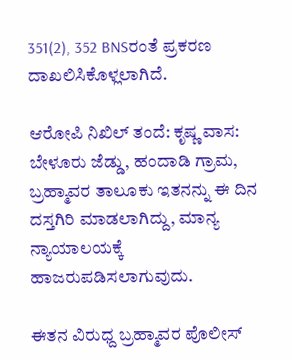351(2), 352 BNSರಂತೆ ಪ್ರಕರಣ ದಾಖಲಿಸಿಕೊಳ್ಲಲಾಗಿದೆ.

ಆರೋಪಿ ನಿಖಿಲ್‌ ತಂದೆ: ಕೃಷ್ಣ ವಾಸ: ಬೇಳೂರು ಜೆಡ್ಡು, ಹಂದಾಡಿ ಗ್ರಾಮ, ಬ್ರಹ್ಮಾವರ ತಾಲೂಕು ಇತನನ್ನು ಈ ದಿನ ದಸ್ತಗಿರಿ ಮಾಡಲಾಗಿದ್ದು, ಮಾನ್ಯ ನ್ಯಾಯಾಲಯಕ್ಕೆ ಹಾಜರುಪಡಿಸಲಾಗುವುದು.

ಈತನ ವಿರುಧ್ದ ಬ್ರಹ್ಮಾವರ ಪೊಲೀಸ್‌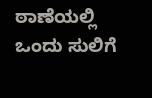ಠಾಣೆಯಲ್ಲಿ ಒಂದು ಸುಲಿಗೆ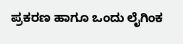ಪ್ರಕರಣ ಹಾಗೂ ಒಂದು ಲೈಗಿಂಕ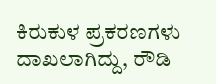ಕಿರುಕುಳ ಪ್ರಕರಣಗಳು ದಾಖಲಾಗಿದ್ದು, ರೌಡಿ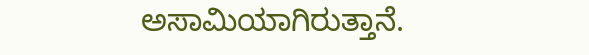ಅಸಾಮಿಯಾಗಿರುತ್ತಾನೆ.